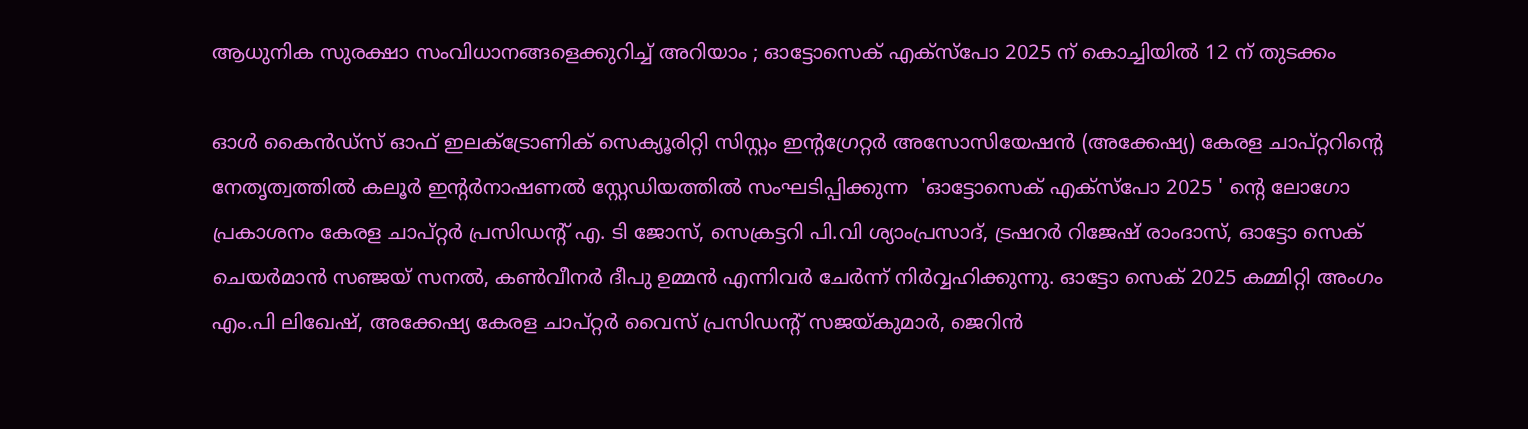ആധുനിക സുരക്ഷാ സംവിധാനങ്ങളെക്കുറിച്ച് അറിയാം ; ഓട്ടോസെക് എക്‌സ്‌പോ 2025 ന് കൊച്ചിയില്‍ 12 ന് തുടക്കം

ഓള്‍ കൈന്‍ഡ്‌സ് ഓഫ് ഇലക്ട്രോണിക് സെക്യൂരിറ്റി സിസ്റ്റം ഇന്റഗ്രേറ്റര്‍ അസോസിയേഷന്‍ (അക്കേഷ്യ) കേരള ചാപ്റ്ററിന്റെ നേതൃത്വത്തില്‍ കലൂര്‍ ഇന്റര്‍നാഷണല്‍ സ്റ്റേഡിയത്തില്‍ സംഘടിപ്പിക്കുന്ന  'ഓട്ടോസെക് എക്‌സ്‌പോ 2025 ' ന്റെ ലോഗോ പ്രകാശനം കേരള ചാപ്റ്റര്‍ പ്രസിഡന്റ് എ. ടി ജോസ്, സെക്രട്ടറി പി.വി ശ്യാംപ്രസാദ്, ട്രഷറര്‍ റിജേഷ് രാംദാസ്, ഓട്ടോ സെക് ചെയര്‍മാന്‍ സഞ്ജയ് സനല്‍, കണ്‍വീനര്‍ ദീപു ഉമ്മന്‍ എന്നിവര്‍ ചേര്‍ന്ന് നിര്‍വ്വഹിക്കുന്നു. ഓട്ടോ സെക് 2025 കമ്മിറ്റി അംഗം എം.പി ലിഖേഷ്, അക്കേഷ്യ കേരള ചാപ്റ്റര്‍ വൈസ് പ്രസിഡന്റ് സജയ്കുമാര്‍, ജെറിന്‍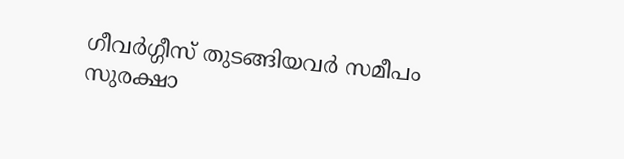ഗീവര്‍ഗ്ഗീസ് തുടങ്ങിയവര്‍ സമീപം
സുരക്ഷാ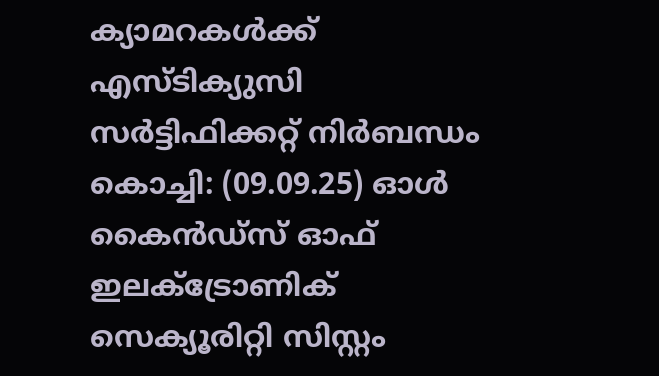ക്യാമറകള്‍ക്ക് എസ്ടിക്യുസി സര്‍ട്ടിഫിക്കറ്റ് നിര്‍ബന്ധം
കൊച്ചി: (09.09.25) ഓള്‍ കൈന്‍ഡ്‌സ് ഓഫ് ഇലക്ട്രോണിക് സെക്യൂരിറ്റി സിസ്റ്റം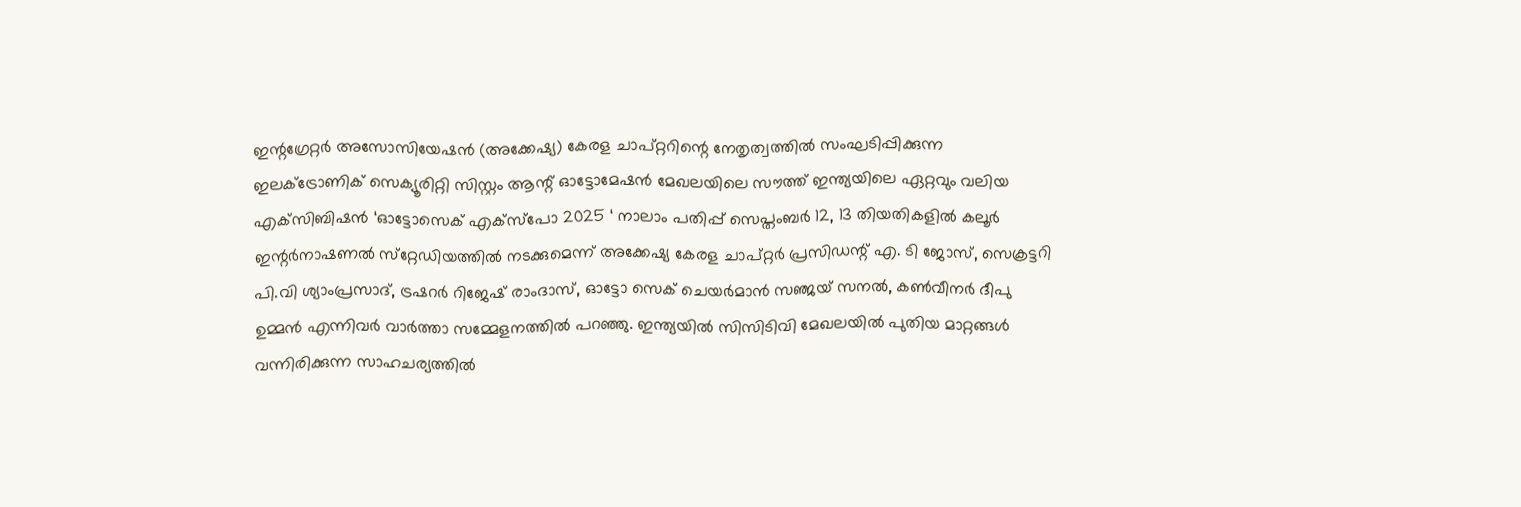ഇന്റഗ്രേറ്റര്‍ അസോസിയേഷന്‍ (അക്കേഷ്യ) കേരള ചാപ്റ്ററിന്റെ നേതൃത്വത്തില്‍ സംഘടിപ്പിക്കുന്ന ഇലക്ട്രോണിക് സെക്യൂരിറ്റി സിസ്റ്റം ആന്റ് ഓട്ടോമേഷന്‍ മേഖലയിലെ സൗത്ത് ഇന്ത്യയിലെ ഏറ്റവും വലിയ എക്‌സിബിഷന്‍ ‘ഓട്ടോസെക് എക്‌സ്‌പോ 2025 ‘ നാലാം പതിപ്പ് സെപ്തംബര്‍ 12, 13 തിയതികളില്‍ കലൂര്‍ ഇന്റര്‍നാഷണല്‍ സ്‌റ്റേഡിയത്തില്‍ നടക്കുമെന്ന് അക്കേഷ്യ കേരള ചാപ്റ്റര്‍ പ്രസിഡന്റ് എ. ടി ജോസ്, സെക്രട്ടറി പി.വി ശ്യാംപ്രസാദ്, ട്രഷറര്‍ റിജേഷ് രാംദാസ്, ഓട്ടോ സെക് ചെയര്‍മാന്‍ സഞ്ജയ് സനല്‍, കണ്‍വീനര്‍ ദീപു ഉമ്മന്‍ എന്നിവര്‍ വാര്‍ത്താ സമ്മേളനത്തില്‍ പറഞ്ഞു. ഇന്ത്യയില്‍ സിസിടിവി മേഖലയില്‍ പുതിയ മാറ്റങ്ങള്‍ വന്നിരിക്കുന്ന സാഹചര്യത്തില്‍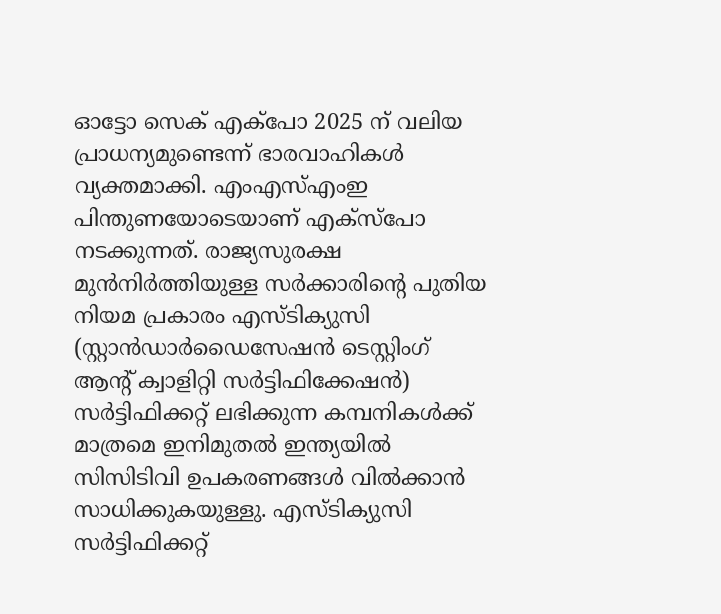ഓട്ടോ സെക് എക്‌പോ 2025 ന് വലിയ പ്രാധന്യമുണ്ടെന്ന് ഭാരവാഹികള്‍ വ്യക്തമാക്കി. എംഎസ്എംഇ പിന്തുണയോടെയാണ് എക്‌സ്‌പോ നടക്കുന്നത്. രാജ്യസുരക്ഷ മുന്‍നിര്‍ത്തിയുള്ള സര്‍ക്കാരിന്റെ പുതിയ നിയമ പ്രകാരം എസ്ടിക്യുസി (സ്റ്റാന്‍ഡാര്‍ഡൈസേഷന്‍ ടെസ്റ്റിംഗ് ആന്റ് ക്വാളിറ്റി സര്‍ട്ടിഫിക്കേഷന്‍)  സര്‍ട്ടിഫിക്കറ്റ് ലഭിക്കുന്ന കമ്പനികള്‍ക്ക് മാത്രമെ ഇനിമുതല്‍ ഇന്ത്യയില്‍ സിസിടിവി ഉപകരണങ്ങള്‍ വില്‍ക്കാന്‍ സാധിക്കുകയുള്ളു. എസ്ടിക്യുസി സര്‍ട്ടിഫിക്കറ്റ്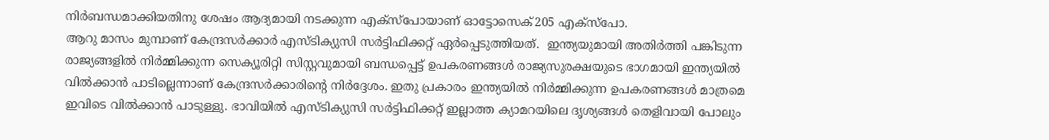നിര്‍ബന്ധമാക്കിയതിനു ശേഷം ആദ്യമായി നടക്കുന്ന എക്‌സ്‌പോയാണ് ഓട്ടോസെക്205 എക്‌സ്‌പോ.
ആറു മാസം മുമ്പാണ് കേന്ദ്രസര്‍ക്കാര്‍ എസ്ടിക്യുസി സര്‍ട്ടിഫിക്കറ്റ് ഏര്‍പ്പെടുത്തിയത്.  ഇന്ത്യയുമായി അതിര്‍ത്തി പങ്കിടുന്ന രാജ്യങ്ങളില്‍ നിര്‍മ്മിക്കുന്ന സെക്യൂരിറ്റി സിസ്റ്റവുമായി ബന്ധപ്പെട്ട് ഉപകരണങ്ങള്‍ രാജ്യസുരക്ഷയുടെ ഭാഗമായി ഇന്ത്യയില്‍ വില്‍ക്കാന്‍ പാടില്ലെന്നാണ് കേന്ദ്രസര്‍ക്കാരിന്റെ നിര്‍ദ്ദേശം. ഇതു പ്രകാരം ഇന്ത്യയില്‍ നിര്‍മ്മിക്കുന്ന ഉപകരണങ്ങള്‍ മാത്രമെ ഇവിടെ വില്‍ക്കാന്‍ പാടുള്ളു. ഭാവിയില്‍ എസ്ടിക്യുസി സര്‍ട്ടിഫിക്കറ്റ് ഇല്ലാത്ത ക്യാമറയിലെ ദൃശ്യങ്ങള്‍ തെളിവായി പോലും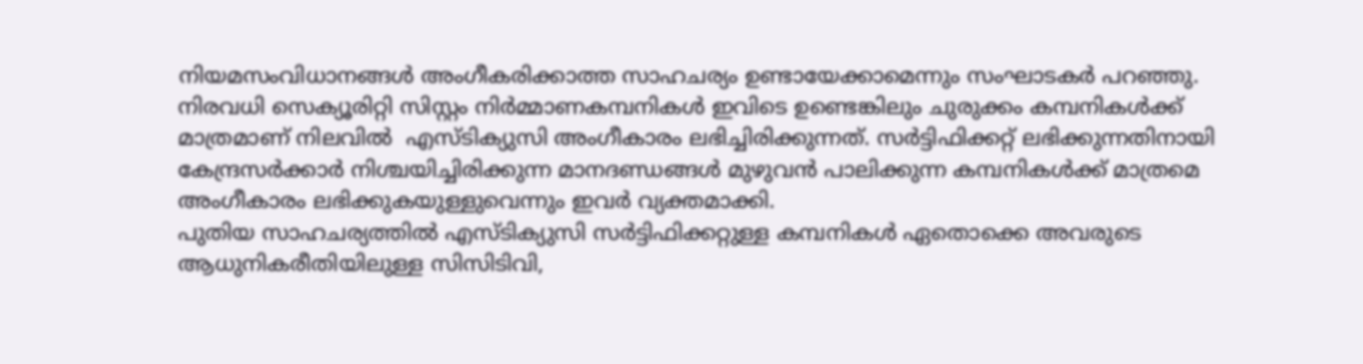നിയമസംവിധാനങ്ങള്‍ അംഗീകരിക്കാത്ത സാഹചര്യം ഉണ്ടായേക്കാമെന്നും സംഘാടകര്‍ പറഞ്ഞു. നിരവധി സെക്യൂരിറ്റി സിസ്റ്റം നിര്‍മ്മാണകമ്പനികള്‍ ഇവിടെ ഉണ്ടെങ്കിലും ചുരുക്കം കമ്പനികള്‍ക്ക് മാത്രമാണ് നിലവില്‍  എസ്ടിക്യുസി അംഗീകാരം ലഭിച്ചിരിക്കുന്നത്. സര്‍ട്ടിഫിക്കറ്റ് ലഭിക്കുന്നതിനായി കേന്ദ്രസര്‍ക്കാര്‍ നിശ്ചയിച്ചിരിക്കുന്ന മാനദണ്ഡങ്ങള്‍ മുഴുവന്‍ പാലിക്കുന്ന കമ്പനികള്‍ക്ക് മാത്രമെ അംഗീകാരം ലഭിക്കുകയുള്ളുവെന്നും ഇവര്‍ വ്യക്തമാക്കി.
പുതിയ സാഹചര്യത്തില്‍ എസ്ടിക്യുസി സര്‍ട്ടിഫിക്കറ്റുള്ള കമ്പനികള്‍ ഏതൊക്കെ അവരുടെ ആധുനികരീതിയിലുള്ള സിസിടിവി,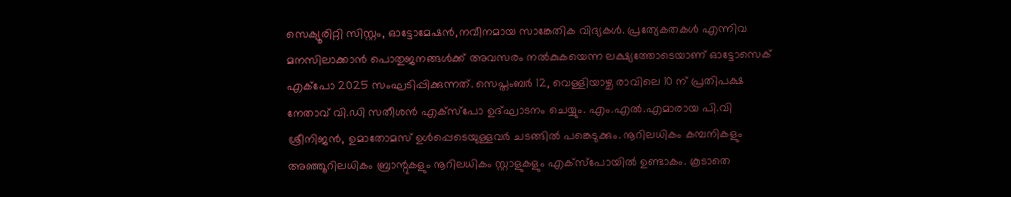സെക്യൂരിറ്റി സിസ്റ്റം, ഓട്ടോമേഷന്‍,നവീനമായ സാങ്കേതിക വിദ്യകള്‍. പ്രത്യേകതകള്‍ എന്നിവ  മനസിലാക്കാന്‍ പൊതുജനങ്ങള്‍ക്ക് അവസരം നല്‍കുകയെന്ന ലക്ഷ്യത്തോടെയാണ് ഓട്ടോസെക് എക്‌പോ 2025 സംഘടിപ്പിക്കുന്നത്. സെപ്തംബര്‍ 12, വെള്ളിയാഴ്ച രാവിലെ 10 ന് പ്രതിപക്ഷ നേതാവ് വി.ഡി സതീശന്‍ എക്‌സ്‌പോ ഉദ്ഘാടനം ചെയ്യും. എം.എല്‍.എമാരായ പി.വി ശ്രീനിജന്‍, ഉമാതോമസ് ഉള്‍പ്പെടെയുള്ളവര്‍ ചടങ്ങില്‍ പങ്കെടുക്കും. നൂറിലധികം കമ്പനികളും അഞ്ഞൂറിലധികം ബ്രാന്റുകളും നൂറിലധികം സ്റ്റാളുകളും എക്‌സ്‌പോയില്‍ ഉണ്ടാകം. കൂടാതെ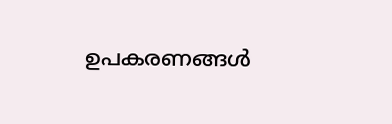ഉപകരണങ്ങള്‍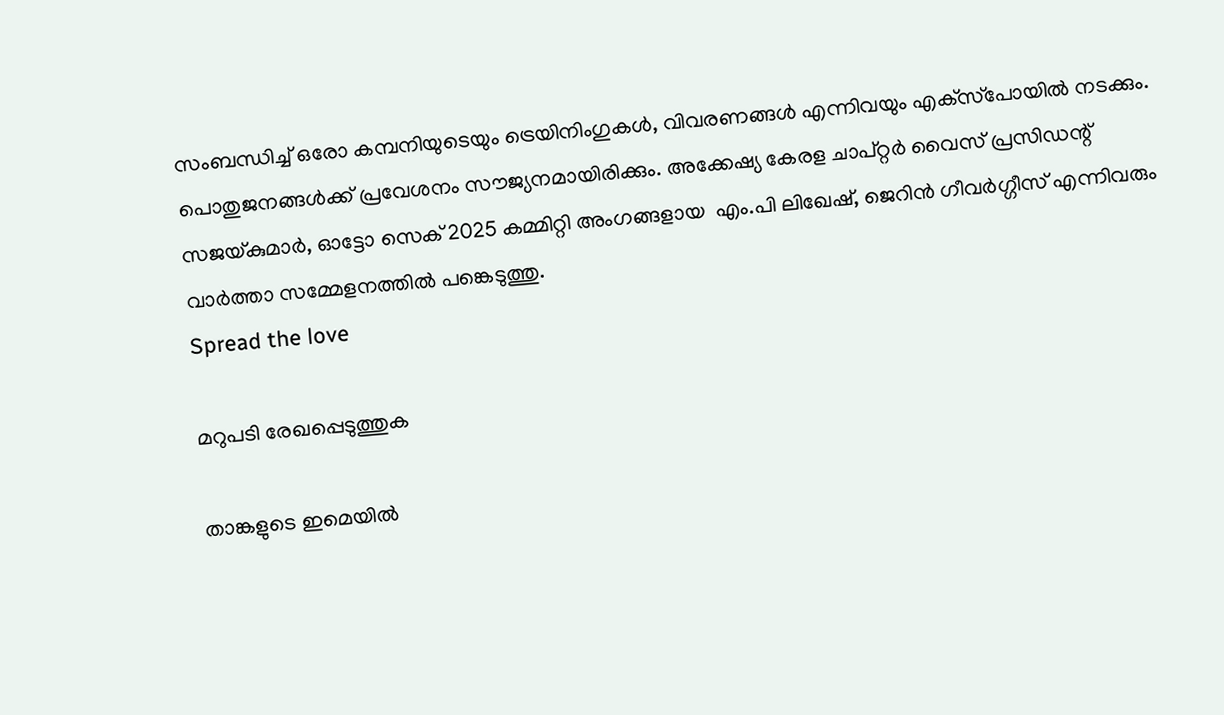സംബന്ധിച്ച് ഒരോ കമ്പനിയുടെയും ട്രെയിനിംഗുകള്‍, വിവരണങ്ങള്‍ എന്നിവയും എക്‌സ്‌പോയില്‍ നടക്കും. പൊതുജനങ്ങള്‍ക്ക് പ്രവേശനം സൗജ്യനമായിരിക്കും. അക്കേഷ്യ കേരള ചാപ്റ്റര്‍ വൈസ് പ്രസിഡന്റ് സജയ്കുമാര്‍, ഓട്ടോ സെക് 2025 കമ്മിറ്റി അംഗങ്ങളായ  എം.പി ലിഖേഷ്, ജെറിന്‍ ഗീവര്‍ഗ്ഗീസ് എന്നിവരും വാര്‍ത്താ സമ്മേളനത്തില്‍ പങ്കെടുത്തു.
Spread the love

മറുപടി രേഖപ്പെടുത്തുക

താങ്കളുടെ ഇമെയില്‍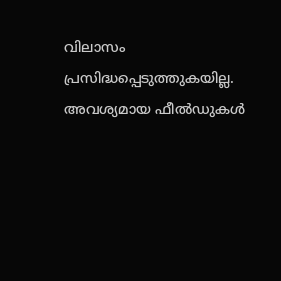വിലാസം പ്രസിദ്ധപ്പെടുത്തുകയില്ല. അവശ്യമായ ഫീല്‍ഡുകള്‍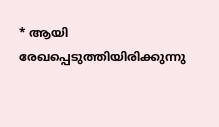* ആയി രേഖപ്പെടുത്തിയിരിക്കുന്നു